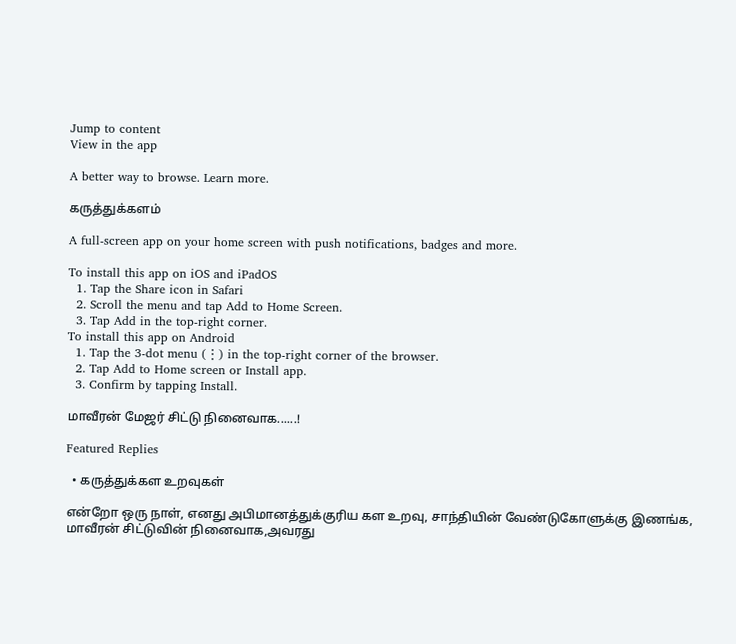Jump to content
View in the app

A better way to browse. Learn more.

கருத்துக்களம்

A full-screen app on your home screen with push notifications, badges and more.

To install this app on iOS and iPadOS
  1. Tap the Share icon in Safari
  2. Scroll the menu and tap Add to Home Screen.
  3. Tap Add in the top-right corner.
To install this app on Android
  1. Tap the 3-dot menu (⋮) in the top-right corner of the browser.
  2. Tap Add to Home screen or Install app.
  3. Confirm by tapping Install.

மாவீரன் மேஜர் சிட்டு நினைவாக......!

Featured Replies

  • கருத்துக்கள உறவுகள்

என்றோ ஒரு நாள், எனது அபிமானத்துக்குரிய கள உறவு, சாந்தியின் வேண்டுகோளுக்கு இணங்க, மாவீரன் சிட்டுவின் நினைவாக,அவரது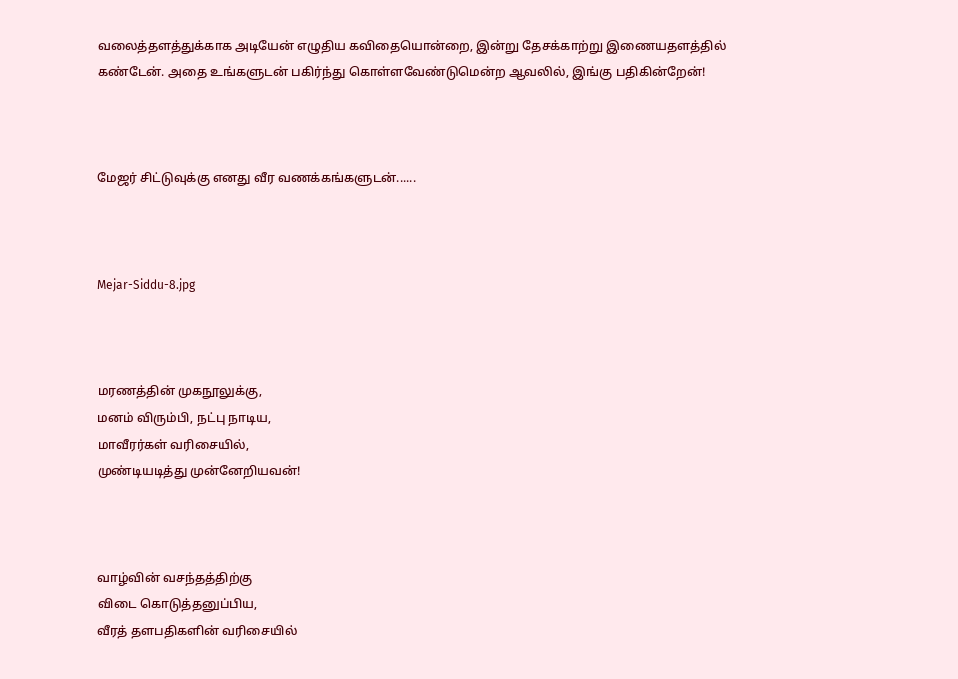வலைத்தளத்துக்காக அடியேன் எழுதிய கவிதையொன்றை, இன்று தேசக்காற்று இணையதளத்தில் கண்டேன். அதை உங்களுடன் பகிர்ந்து கொள்ளவேண்டுமென்ற ஆவலில், இங்கு பதிகின்றேன்!



மேஜர் சிட்டுவுக்கு எனது வீர வணக்கங்களுடன்......



Mejar-Siddu-8.jpg



மரணத்தின் முகநூலுக்கு,
மனம் விரும்பி, நட்பு நாடிய,
மாவீரர்கள் வரிசையில்,
முண்டியடித்து முன்னேறியவன்!



வாழ்வின் வசந்தத்திற்கு
விடை கொடுத்தனுப்பிய,
வீரத் தளபதிகளின் வரிசையில்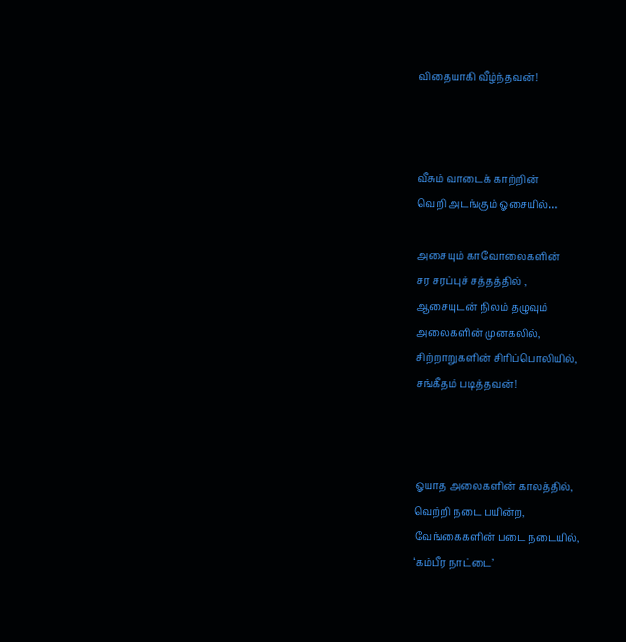விதையாகி வீழ்ந்தவன்!



வீசும் வாடைக் காற்றின்
வெறி அடங்கும் ஓசையில்…

அசையும் காவோலைகளின்
சர சரப்புச் சத்தத்தில் ,
ஆசையுடன் நிலம் தழுவும்
அலைகளின் முனகலில்,
சிற்றாறுகளின் சிரிப்பொலியில்,
சங்கீதம் படித்தவன்!



ஓயாத அலைகளின் காலத்தில்,
வெற்றி நடை பயின்ற,
வேங்கைகளின் படை நடையில்,
‘கம்பீர நாட்டை’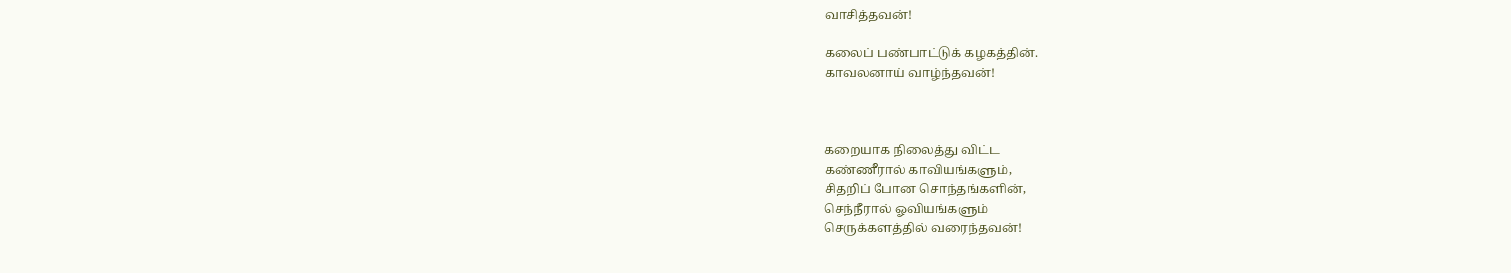வாசித்தவன்!

கலைப் பண்பாட்டுக் கழகத்தின்.
காவலனாய் வாழ்ந்தவன்!



கறையாக நிலைத்து விட்ட
கண்ணீரால் காவியங்களும்,
சிதறிப் போன சொந்தங்களின்,
செந்நீரால் ஓவியங்களும்
செருக்களத்தில் வரைந்தவன்!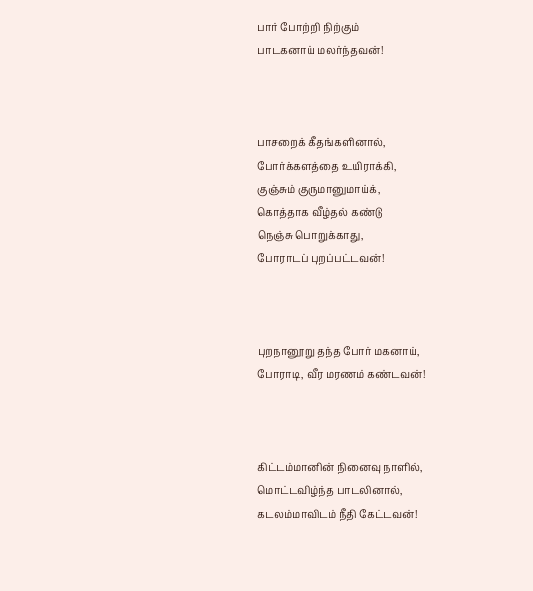பார் போற்றி நிற்கும்
பாடகனாய் மலர்ந்தவன்!



பாசறைக் கீதங்களினால்,
போர்க்களத்தை உயிராக்கி,
குஞ்சும் குருமானுமாய்க்,
கொத்தாக வீழ்தல் கண்டு
நெஞ்சு பொறுக்காது,
போராடப் புறப்பட்டவன்!



புறநானூறு தந்த போர் மகனாய்,
போராடி, வீர மரணம் கண்டவன்!



கிட்டம்மானின் நினைவு நாளில்,
மொட்டவிழ்ந்த பாடலினால்,
கடலம்மாவிடம் நீதி கேட்டவன்!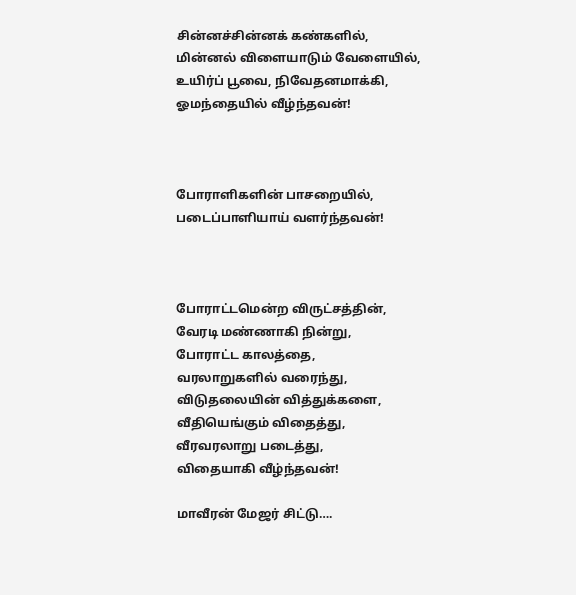சின்னச்சின்னக் கண்களில்,
மின்னல் விளையாடும் வேளையில்,
உயிர்ப் பூவை, நிவேதனமாக்கி,
ஓமந்தையில் வீழ்ந்தவன்!



போராளிகளின் பாசறையில்,
படைப்பாளியாய் வளர்ந்தவன்!



போராட்டமென்ற விருட்சத்தின்,
வேரடி மண்ணாகி நின்று,
போராட்ட காலத்தை,
வரலாறுகளில் வரைந்து,
விடுதலையின் வித்துக்களை,
வீதியெங்கும் விதைத்து,
வீரவரலாறு படைத்து,
விதையாகி வீழ்ந்தவன்!

மாவீரன் மேஜர் சிட்டு….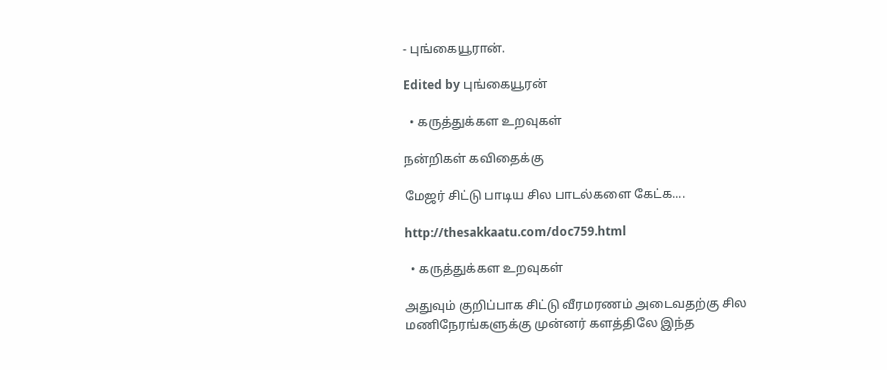- புங்கையூரான்.

Edited by புங்கையூரன்

  • கருத்துக்கள உறவுகள்

நன்றிகள் கவிதைக்கு

மேஜர் சிட்டு பாடிய சில பாடல்களை கேட்க....

http://thesakkaatu.com/doc759.html

  • கருத்துக்கள உறவுகள்

அதுவும் குறிப்பாக சிட்டு வீரமரணம் அடைவதற்கு சில மணிநேரங்களுக்கு முன்னர் களத்திலே இந்த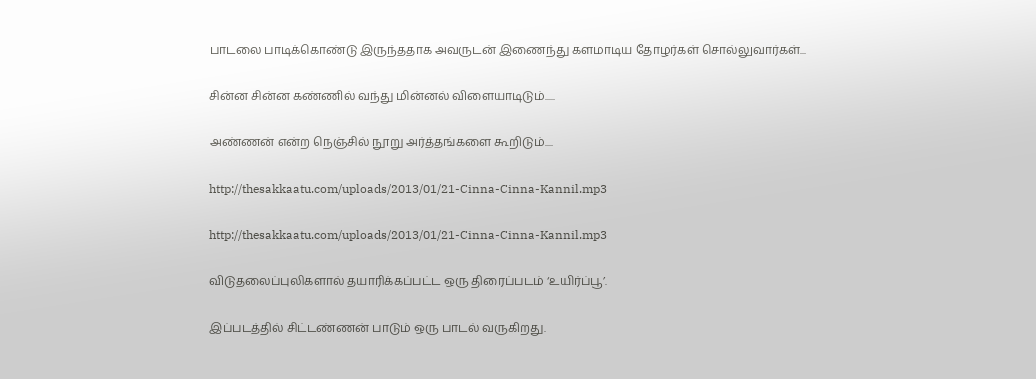பாடலை பாடிக்கொண்டு இருந்ததாக அவருடன் இணைந்து களமாடிய தோழர்கள் சொல்லுவார்கள்...

சின்ன சின்ன கண்ணில் வந்து மின்னல் விளையாடிடும்.....

அண்ணன் என்ற நெஞ்சில் நூறு அர்த்தங்களை கூறிடும்....

http://thesakkaatu.com/uploads/2013/01/21-Cinna-Cinna-Kannil.mp3

http://thesakkaatu.com/uploads/2013/01/21-Cinna-Cinna-Kannil.mp3

விடுதலைப்புலிகளால் தயாரிக்கப்பட்ட ஒரு திரைப்படம் ‘உயிர்ப்பூ’.

இப்படத்தில் சிட்டண்ணன் பாடும் ஒரு பாடல் வருகிறது.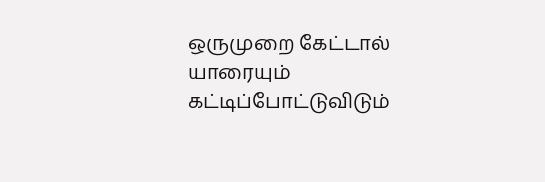ஒருமுறை கேட்டால் யாரையும் கட்டிப்போட்டுவிடும்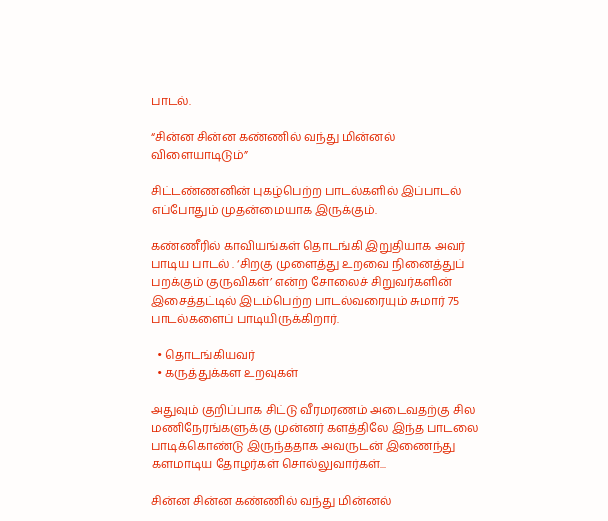பாடல்.

“சின்ன சின்ன கண்ணில் வந்து மின்னல் விளையாடிடும்”

சிட்டண்ணனின் புகழ்பெற்ற பாடல்களில் இப்பாடல் எப்போதும் முதன்மையாக இருக்கும்.

கண்ணீரில் காவியங்கள் தொடங்கி இறுதியாக அவர் பாடிய பாடல் . ‘சிறகு முளைத்து உறவை நினைத்துப் பறக்கும் குருவிகள்’ என்ற சோலைச் சிறுவர்களின் இசைத்தட்டில் இடம்பெற்ற பாடல்வரையும் சுமார் 75 பாடல்களைப் பாடியிருக்கிறார்.

  • தொடங்கியவர்
  • கருத்துக்கள உறவுகள்

அதுவும் குறிப்பாக சிட்டு வீரமரணம் அடைவதற்கு சில மணிநேரங்களுக்கு முன்னர் களத்திலே இந்த பாடலை பாடிக்கொண்டு இருந்ததாக அவருடன் இணைந்து களமாடிய தோழர்கள் சொல்லுவார்கள்...

சின்ன சின்ன கண்ணில் வந்து மின்னல்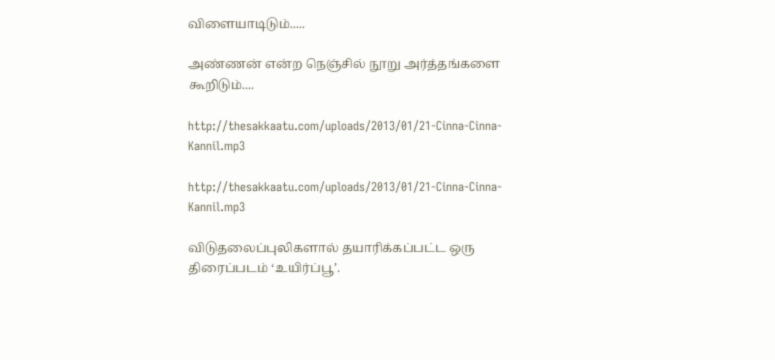விளையாடிடும்.....

அண்ணன் என்ற நெஞ்சில் நூறு அர்த்தங்களை கூறிடும்....

http://thesakkaatu.com/uploads/2013/01/21-Cinna-Cinna-Kannil.mp3

http://thesakkaatu.com/uploads/2013/01/21-Cinna-Cinna-Kannil.mp3

விடுதலைப்புலிகளால் தயாரிக்கப்பட்ட ஒரு திரைப்படம் ‘உயிர்ப்பூ’.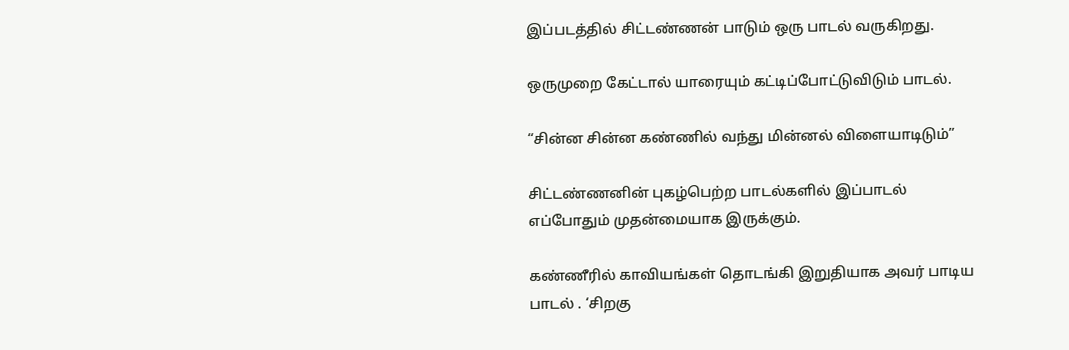இப்படத்தில் சிட்டண்ணன் பாடும் ஒரு பாடல் வருகிறது.

ஒருமுறை கேட்டால் யாரையும் கட்டிப்போட்டுவிடும் பாடல்.

“சின்ன சின்ன கண்ணில் வந்து மின்னல் விளையாடிடும்”

சிட்டண்ணனின் புகழ்பெற்ற பாடல்களில் இப்பாடல் எப்போதும் முதன்மையாக இருக்கும்.

கண்ணீரில் காவியங்கள் தொடங்கி இறுதியாக அவர் பாடிய பாடல் . ‘சிறகு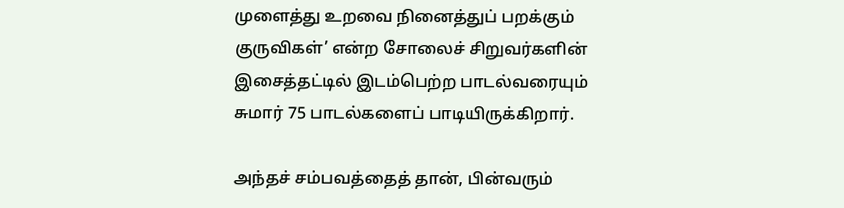முளைத்து உறவை நினைத்துப் பறக்கும் குருவிகள்’ என்ற சோலைச் சிறுவர்களின் இசைத்தட்டில் இடம்பெற்ற பாடல்வரையும் சுமார் 75 பாடல்களைப் பாடியிருக்கிறார்.

அந்தச் சம்பவத்தைத் தான், பின்வரும்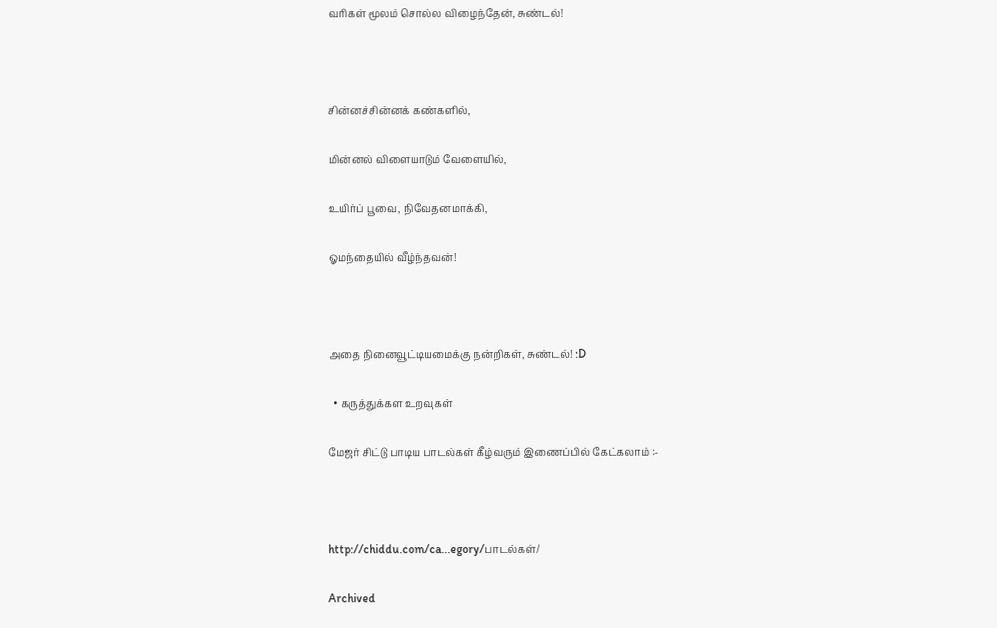வரிகள் மூலம் சொல்ல விழைந்தேன், சுண்டல்!



சின்னச்சின்னக் கண்களில்,

மின்னல் விளையாடும் வேளையில்,

உயிர்ப் பூவை, நிவேதனமாக்கி,

ஓமந்தையில் வீழ்ந்தவன்!



அதை நினைவூட்டியமைக்கு நன்றிகள், சுண்டல்! :D

  • கருத்துக்கள உறவுகள்

மேஜர் சிட்டு பாடிய பாடல்கள் கீழ்வரும் இணைப்பில் கேட்கலாம் :-



http://chiddu.com/ca...egory/பாடல்கள்/

Archived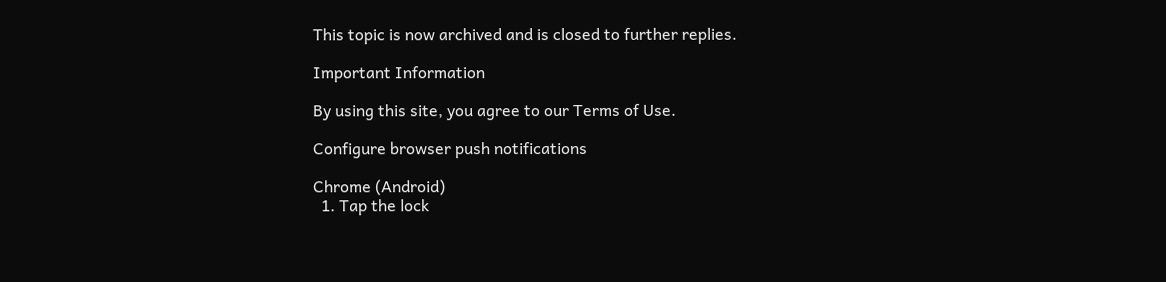This topic is now archived and is closed to further replies.

Important Information

By using this site, you agree to our Terms of Use.

Configure browser push notifications

Chrome (Android)
  1. Tap the lock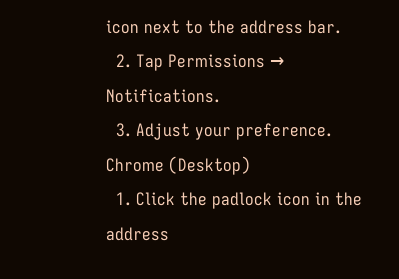icon next to the address bar.
  2. Tap Permissions → Notifications.
  3. Adjust your preference.
Chrome (Desktop)
  1. Click the padlock icon in the address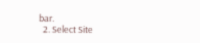bar.
  2. Select Site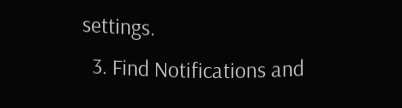settings.
  3. Find Notifications and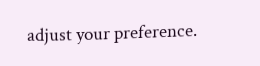adjust your preference.